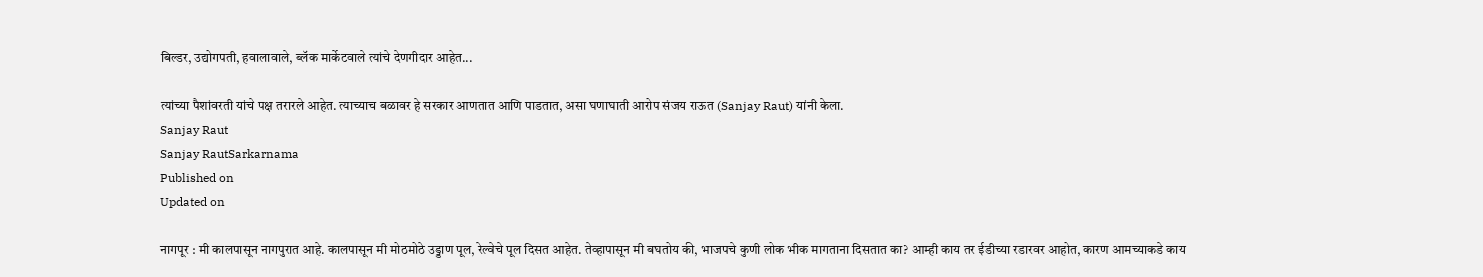बिल्डर, उद्योगपती, हवालावाले, ब्लॅक मार्केटवाले त्यांचे देणगीदार आहेत...

त्यांच्या पैशांवरती यांचे पक्ष तरारले आहेत. त्याच्याच बळावर हे सरकार आणतात आणि पाडतात, असा घणाघाती आरोप संजय राऊत (Sanjay Raut) यांनी केला.
Sanjay Raut
Sanjay RautSarkarnama
Published on
Updated on

नागपूर : मी कालपासून नागपुरात आहे. कालपासून मी मोठमोठे उड्डाण पूल, रेल्वेचे पूल दिसत आहेत. तेव्हापासून मी बघतोय की, भाजपचे कुणी लोक भीक मागताना दिसतात का? आम्ही काय तर ईडीच्या रडारवर आहोत, कारण आमच्याकडे काय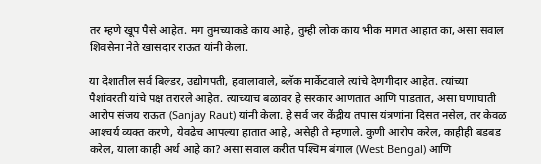तर म्हणे खूप पैसे आहेत. मग तुमच्याकडे काय आहे, तुम्ही लोक काय भीक मागत आहात का, असा सवाल शिवसेना नेते खासदार राऊत यांनी केला.

या देशातील सर्व बिल्डर, उद्योगपती, हवालावाले, ब्लॅक मार्केटवाले त्यांचे देणगीदार आहेत. त्यांच्या पैशांवरती यांचे पक्ष तरारले आहेत. त्याच्याच बळावर हे सरकार आणतात आणि पाडतात, असा घणाघाती आरोप संजय राऊत (Sanjay Raut) यांनी केला. हे सर्व जर केंद्रीय तपास यंत्रणांना दिसत नसेल, तर केवळ आश्‍चर्य व्यक्त करणे, येवढेच आपल्या हातात आहे, असेही ते म्हणाले. कुणी आरोप करेल, काहीही बडबड करेल, याला काही अर्थ आहे का? असा सवाल करीत पश्‍चिम बंगाल (West Bengal) आणि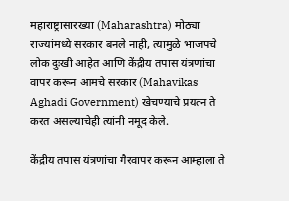महाराष्ट्रासारख्या (Maharashtra) मोठ्या राज्यांमध्ये सरकार बनले नाही, त्यामुळे भाजपचे लोक दुःखी आहेत आणि केंद्रीय तपास यंत्रणांचा वापर करून आमचे सरकार (Mahavikas Aghadi Government) खेचण्याचे प्रयत्न ते करत असल्याचेही त्यांनी नमूद केले.

केंद्रीय तपास यंत्रणांचा गैरवापर करून आम्हाला ते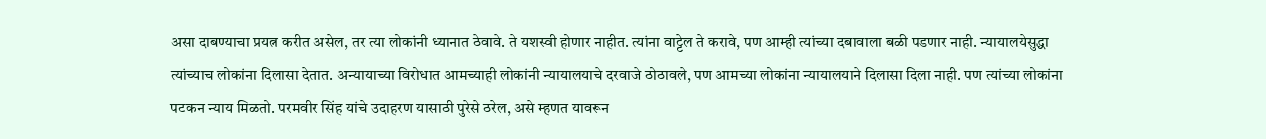असा दाबण्याचा प्रयत्न करीत असेल, तर त्या लोकांनी ध्यानात ठेवावे. ते यशस्वी होणार नाहीत. त्यांना वाट्टेल ते करावे, पण आम्ही त्यांच्या दबावाला बळी पडणार नाही. न्यायालयेसुद्धा त्यांच्याच लोकांना दिलासा देतात. अन्यायाच्या विरोधात आमच्याही लोकांनी न्यायालयाचे दरवाजे ठोठावले, पण आमच्या लोकांना न्यायालयाने दिलासा दिला नाही. पण त्यांच्या लोकांना पटकन न्याय मिळतो. परमवीर सिंह यांचे उदाहरण यासाठी पुरेसे ठरेल, असे म्हणत यावरून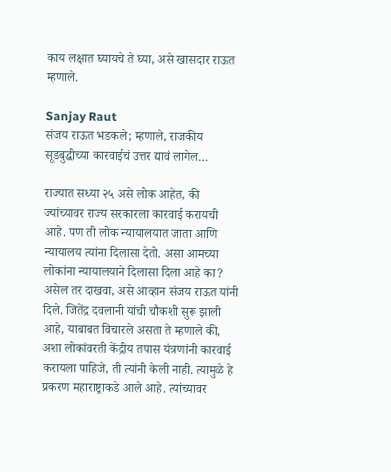काय लक्षात घ्यायचे ते घ्या, असे खासदार राऊत म्हणाले.

Sanjay Raut
संजय राऊत भडकले; म्हणाले, राजकीय सूडबुद्धीच्या कारवाईचं उत्तर द्यावं लागेल…

राज्यात सध्या २५ असे लोक आहेत, की ज्यांच्यावर राज्य सरकारला कारवाई करायची आहे. पण ती लोक न्यायालयात जाता आणि न्यायालय त्यांना दिलासा देतो. असा आमच्या लोकांना न्यायालयाने दिलासा दिला आहे का? असेल तर दाखवा, असे आव्हान संजय राऊत यांनी दिले. जितेंद्र दवलानी यांची चौकशी सुरू झाली आहे, याबाबत विचारले असता ते म्हणाले की, अशा लोकांवरती केंद्रीय तपास यंत्रणांनी कारवाई करायला पाहिजे, ती त्यांनी केली नाही. त्यामुळे हे प्रकरण महाराष्ट्राकडे आले आहे. त्यांच्यावर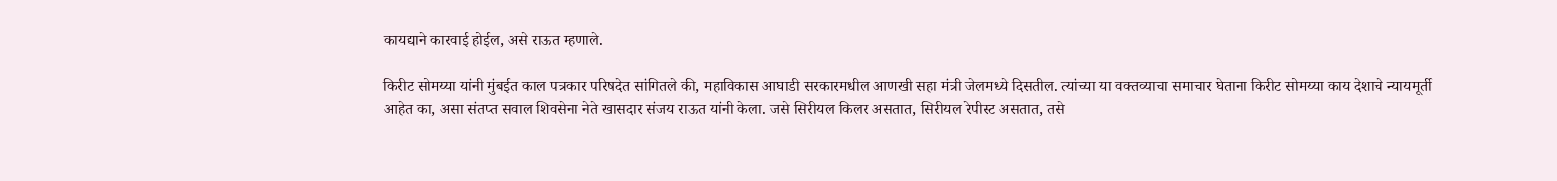कायद्याने कारवाई होईल, असे राऊत म्हणाले.

किरीट सोमय्या यांनी मुंबईत काल पत्रकार परिषदेत सांगितले की, महाविकास आघाडी सरकारमधील आणखी सहा मंत्री जेलमध्ये दिसतील. त्यांच्या या वक्तव्याचा समाचार घेताना किरीट सोमय्या काय देशाचे न्यायमूर्ती आहेत का, असा संतप्त सवाल शिवसेना नेते खासदार संजय राऊत यांनी केला. जसे सिरीयल किलर असतात, सिरीयल रेपीस्ट असतात, तसे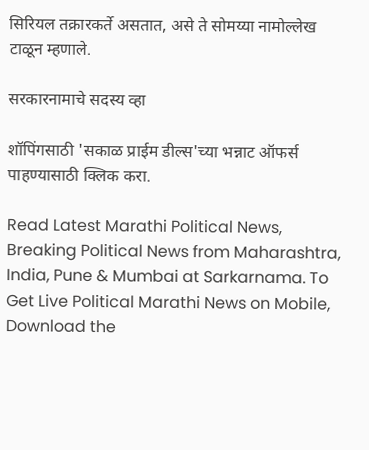सिरियल तक्रारकर्ते असतात, असे ते सोमय्या नामोल्लेख टाळून म्हणाले.

सरकारनामाचे सदस्य व्हा

शॉपिंगसाठी 'सकाळ प्राईम डील्स'च्या भन्नाट ऑफर्स पाहण्यासाठी क्लिक करा.

Read Latest Marathi Political News, Breaking Political News from Maharashtra, India, Pune & Mumbai at Sarkarnama. To Get Live Political Marathi News on Mobile, Download the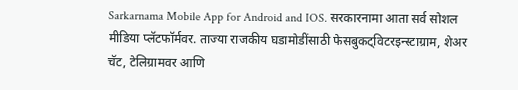Sarkarnama Mobile App for Android and IOS. सरकारनामा आता सर्व सोशल मीडिया प्लॅटफॉर्मवर. ताज्या राजकीय घडामोडींसाठी फेसबुकट्विटरइन्स्टाग्राम, शेअर चॅट, टेलिग्रामवर आणि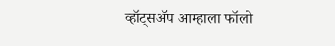व्हॉट्सॲप आम्हाला फॉलो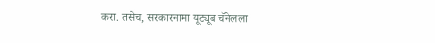करा. तसेच, सरकारनामा यूट्यूब चॅनेलला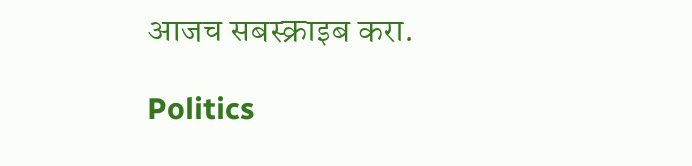आजच सबस्क्राइब करा.

Politics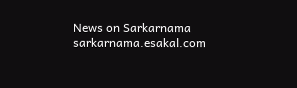News on Sarkarnama
sarkarnama.esakal.com